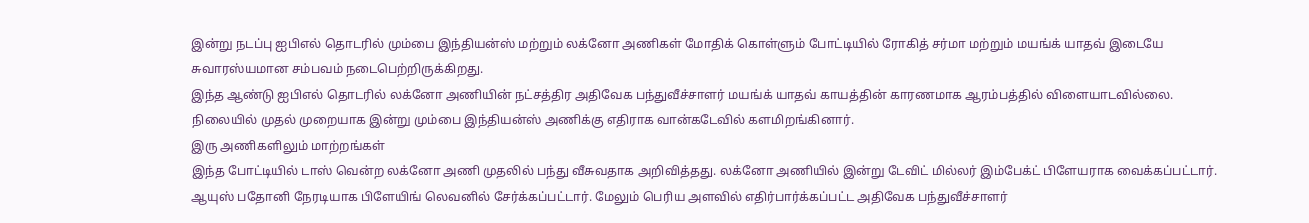இன்று நடப்பு ஐபிஎல் தொடரில் மும்பை இந்தியன்ஸ் மற்றும் லக்னோ அணிகள் மோதிக் கொள்ளும் போட்டியில் ரோகித் சர்மா மற்றும் மயங்க் யாதவ் இடையே சுவாரஸ்யமான சம்பவம் நடைபெற்றிருக்கிறது.
இந்த ஆண்டு ஐபிஎல் தொடரில் லக்னோ அணியின் நட்சத்திர அதிவேக பந்துவீச்சாளர் மயங்க் யாதவ் காயத்தின் காரணமாக ஆரம்பத்தில் விளையாடவில்லை. நிலையில் முதல் முறையாக இன்று மும்பை இந்தியன்ஸ் அணிக்கு எதிராக வான்கடேவில் களமிறங்கினார்.
இரு அணிகளிலும் மாற்றங்கள்
இந்த போட்டியில் டாஸ் வென்ற லக்னோ அணி முதலில் பந்து வீசுவதாக அறிவித்தது. லக்னோ அணியில் இன்று டேவிட் மில்லர் இம்பேக்ட் பிளேயராக வைக்கப்பட்டார். ஆயுஸ் பதோனி நேரடியாக பிளேயிங் லெவனில் சேர்க்கப்பட்டார். மேலும் பெரிய அளவில் எதிர்பார்க்கப்பட்ட அதிவேக பந்துவீச்சாளர்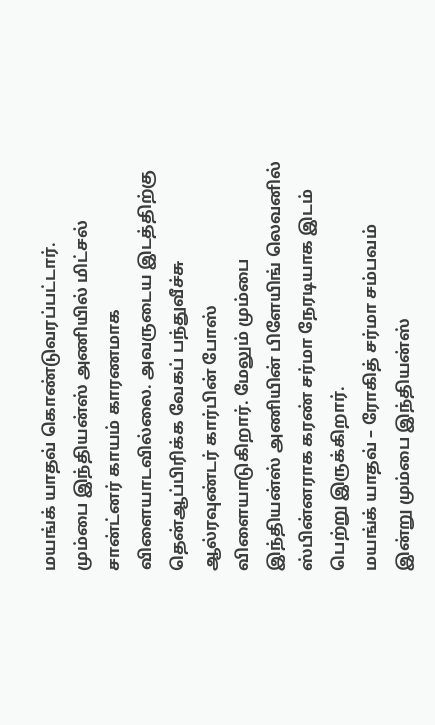மயங்க் யாதவ் கொண்டுவரப்பட்டார்.
மும்பை இந்தியன்ஸ் அணியில் மிட்சல் சான்ட்னர் காயம் காரணமாக விளையாடவில்லை. அவருடைய இடத்திற்கு தென்ஆப்பிரிக்க வேகப் பந்துவீச்சு ஆல்ரவுண்டர் கார்பின் போஸ் விளையாடுகிறார். மேலும் மும்பை இந்தியன்ஸ் அணியின் பிளேயிங் லெவனில் ஸ்பின்னராக கரண் சர்மா நேரடியாக இடம் பெற்று இருக்கிறார்.
மயங்க் யாதவ் – ரோகித் சர்மா சம்பவம்
இன்று மும்பை இந்தியன்ஸ்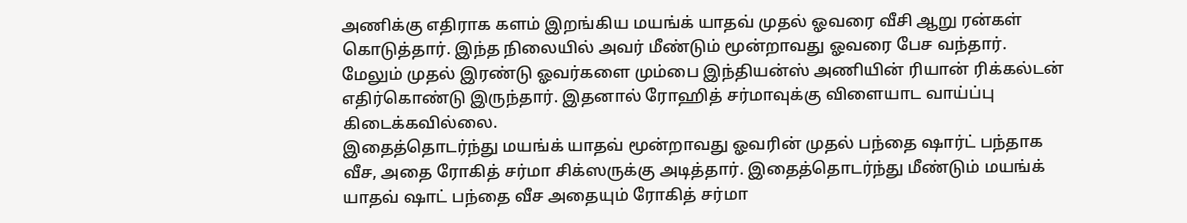அணிக்கு எதிராக களம் இறங்கிய மயங்க் யாதவ் முதல் ஓவரை வீசி ஆறு ரன்கள் கொடுத்தார். இந்த நிலையில் அவர் மீண்டும் மூன்றாவது ஓவரை பேச வந்தார். மேலும் முதல் இரண்டு ஓவர்களை மும்பை இந்தியன்ஸ் அணியின் ரியான் ரிக்கல்டன் எதிர்கொண்டு இருந்தார். இதனால் ரோஹித் சர்மாவுக்கு விளையாட வாய்ப்பு கிடைக்கவில்லை.
இதைத்தொடர்ந்து மயங்க் யாதவ் மூன்றாவது ஓவரின் முதல் பந்தை ஷார்ட் பந்தாக வீச, அதை ரோகித் சர்மா சிக்ஸருக்கு அடித்தார். இதைத்தொடர்ந்து மீண்டும் மயங்க் யாதவ் ஷாட் பந்தை வீச அதையும் ரோகித் சர்மா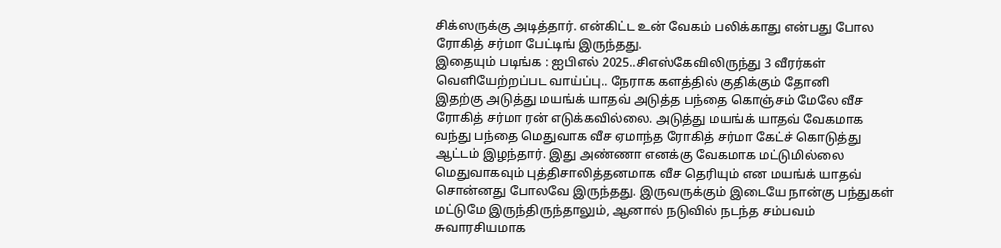சிக்ஸருக்கு அடித்தார். என்கிட்ட உன் வேகம் பலிக்காது என்பது போல ரோகித் சர்மா பேட்டிங் இருந்தது.
இதையும் படிங்க : ஐபிஎல் 2025..சிஎஸ்கேவிலிருந்து 3 வீரர்கள் வெளியேற்றப்பட வாய்ப்பு.. நேராக களத்தில் குதிக்கும் தோனி
இதற்கு அடுத்து மயங்க் யாதவ் அடுத்த பந்தை கொஞ்சம் மேலே வீச ரோகித் சர்மா ரன் எடுக்கவில்லை. அடுத்து மயங்க் யாதவ் வேகமாக வந்து பந்தை மெதுவாக வீச ஏமாந்த ரோகித் சர்மா கேட்ச் கொடுத்து ஆட்டம் இழந்தார். இது அண்ணா எனக்கு வேகமாக மட்டுமில்லை மெதுவாகவும் புத்திசாலித்தனமாக வீச தெரியும் என மயங்க் யாதவ் சொன்னது போலவே இருந்தது. இருவருக்கும் இடையே நான்கு பந்துகள் மட்டுமே இருந்திருந்தாலும், ஆனால் நடுவில் நடந்த சம்பவம் சுவாரசியமாக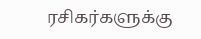ரசிகர்களுக்கு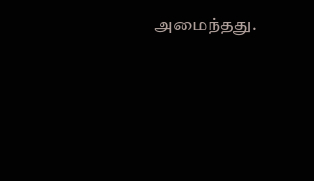அமைந்தது.